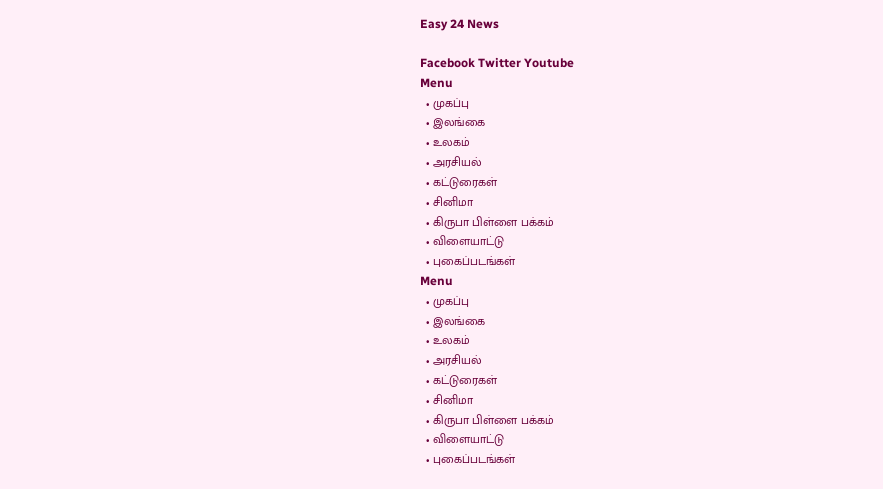Easy 24 News

Facebook Twitter Youtube
Menu
  • முகப்பு
  • இலங்கை
  • உலகம்
  • அரசியல்
  • கட்டுரைகள்
  • சினிமா
  • கிருபா பிள்ளை பக்கம்
  • விளையாட்டு
  • புகைப்படங்கள்
Menu
  • முகப்பு
  • இலங்கை
  • உலகம்
  • அரசியல்
  • கட்டுரைகள்
  • சினிமா
  • கிருபா பிள்ளை பக்கம்
  • விளையாட்டு
  • புகைப்படங்கள்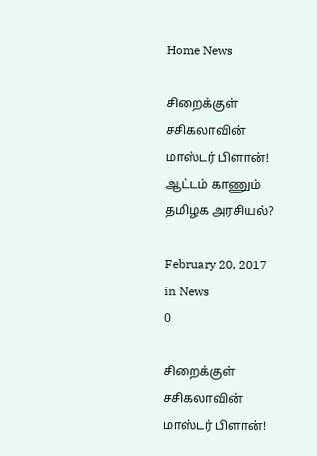Home News

சிறைக்குள் சசிகலாவின் மாஸ்டர் பிளான்! ஆட்டம் காணும் தமிழக அரசியல்?

February 20, 2017
in News
0

சிறைக்குள் சசிகலாவின் மாஸ்டர் பிளான்!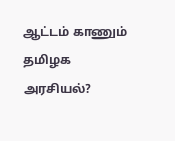ஆட்டம் காணும் தமிழக அரசியல்?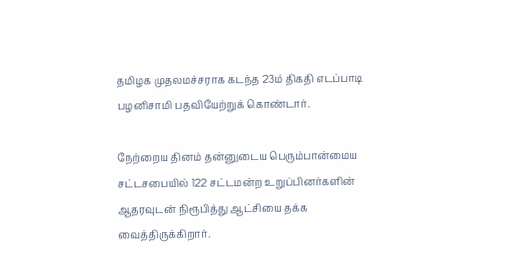தமிழக முதலமச்சராக கடந்த 23ம் திகதி எடப்பாடி பழனிசாமி பதவியேற்றுக் கொண்டார்.

நேற்றைய தினம் தன்னுடைய பெரும்பான்மைய சட்டசபையில் 122 சட்டமன்ற உறுப்பினர்களின் ஆதரவுடன் நிரூபித்து ஆட்சியை தக்க வைத்திருக்கிறார்.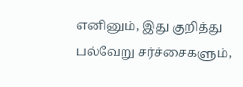எனினும், இது குறித்து பல்வேறு சர்ச்சைகளும்,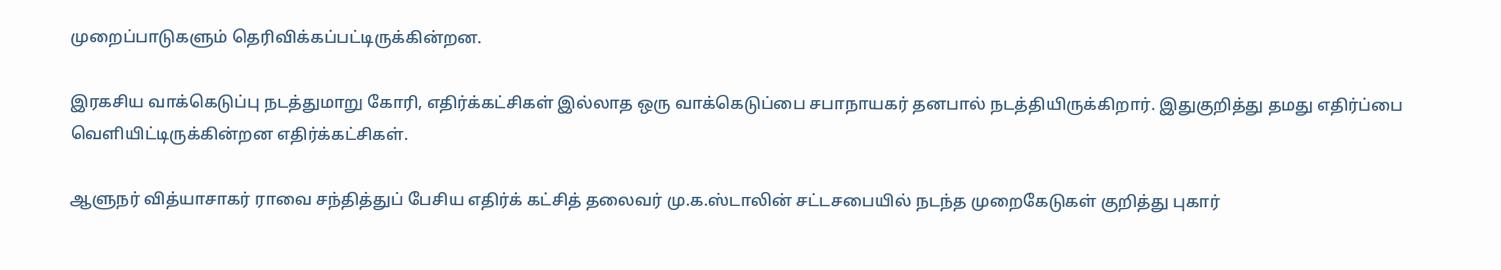முறைப்பாடுகளும் தெரிவிக்கப்பட்டிருக்கின்றன.

இரகசிய வாக்கெடுப்பு நடத்துமாறு கோரி, எதிர்க்கட்சிகள் இல்லாத ஒரு வாக்கெடுப்பை சபாநாயகர் தனபால் நடத்தியிருக்கிறார். இதுகுறித்து தமது எதிர்ப்பை வெளியிட்டிருக்கின்றன எதிர்க்கட்சிகள்.

ஆளுநர் வித்யாசாகர் ராவை சந்தித்துப் பேசிய எதிர்க் கட்சித் தலைவர் மு.க.ஸ்டாலின் சட்டசபையில் நடந்த முறைகேடுகள் குறித்து புகார்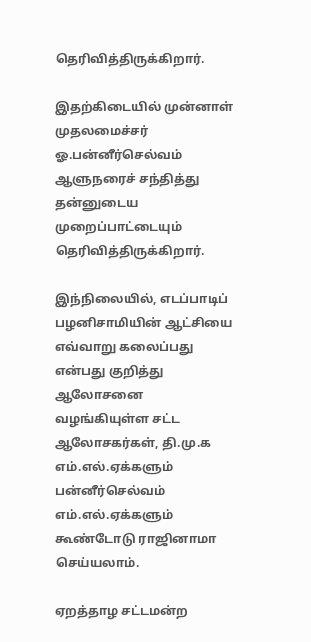தெரிவித்திருக்கிறார்.

இதற்கிடையில் முன்னாள் முதலமைச்சர் ஓ.பன்னீர்செல்வம் ஆளுநரைச் சந்தித்து தன்னுடைய முறைப்பாட்டையும் தெரிவித்திருக்கிறார்.

இந்நிலையில், எடப்பாடிப் பழனிசாமியின் ஆட்சியை எவ்வாறு கலைப்பது என்பது குறித்து ஆலோசனை வழங்கியுள்ள சட்ட ஆலோசகர்கள், தி.மு.க எம்.எல்.ஏக்களும் பன்னீர்செல்வம் எம்.எல்.ஏக்களும் கூண்டோடு ராஜினாமா செய்யலாம்.

ஏறத்தாழ சட்டமன்ற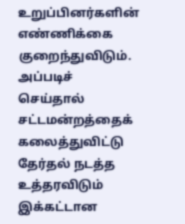உறுப்பினர்களின் எண்ணிக்கை குறைந்துவிடும். அப்படிச் செய்தால் சட்டமன்றத்தைக் கலைத்துவிட்டு தேர்தல் நடத்த உத்தரவிடும் இக்கட்டான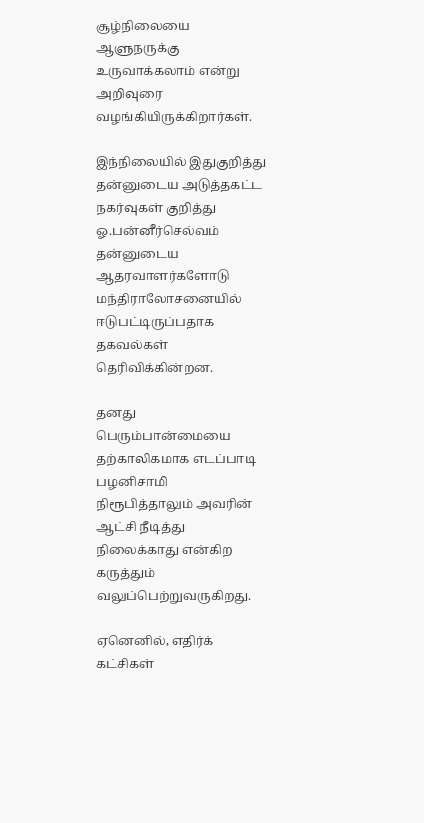சூழ்நிலையை ஆளுநருக்கு உருவாக்கலாம் என்று அறிவுரை வழங்கியிருக்கிறார்கள்.

இந்நிலையில் இதுகுறித்து தன்னுடைய அடுத்தகட்ட நகர்வுகள் குறித்து ஓ.பன்னீர்செல்வம் தன்னுடைய ஆதரவாளர்களோடு மந்திராலோசனையில் ஈடுபட்டிருப்பதாக தகவல்கள் தெரிவிக்கின்றன.

தனது பெரும்பான்மையை தற்காலிகமாக எடப்பாடி பழனிசாமி நிரூபித்தாலும் அவரின் ஆட்சி நீடித்து நிலைக்காது என்கிற கருத்தும் வலுப்பெற்றுவருகிறது.

ஏனெனில், எதிர்க் கட்சிகள்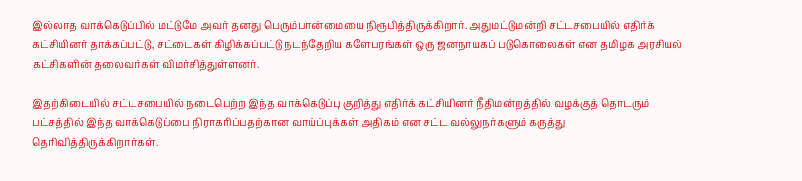இல்லாத வாக்கெடுப்பில் மட்டுமே அவர் தனது பெரும்பான்மையை நிரூபித்திருக்கிறார். அதுமட்டுமன்றி சட்டசபையில் எதிர்க் கட்சியினர் தாக்கப்பட்டு, சட்டைகள் கிழிக்கப்பட்டு நடந்தேறிய களேபரங்கள் ஒரு ஜனநாயகப் படுகொலைகள் என தமிழக அரசியல் கட்சிகளின் தலைவர்கள் விமர்சித்துள்ளனர்.

இதற்கிடையில் சட்டசபையில் நடைபெற்ற இந்த வாக்கெடுப்பு குறித்து எதிர்க் கட்சியினர் நீதிமன்றத்தில் வழக்குத் தொடரும் பட்சத்தில் இந்த வாக்கெடுப்பை நிராகரிப்பதற்கான வாய்ப்புக்கள் அதிகம் என சட்ட வல்லுநர்களும் கருத்து தெரிவித்திருக்கிறார்கள்.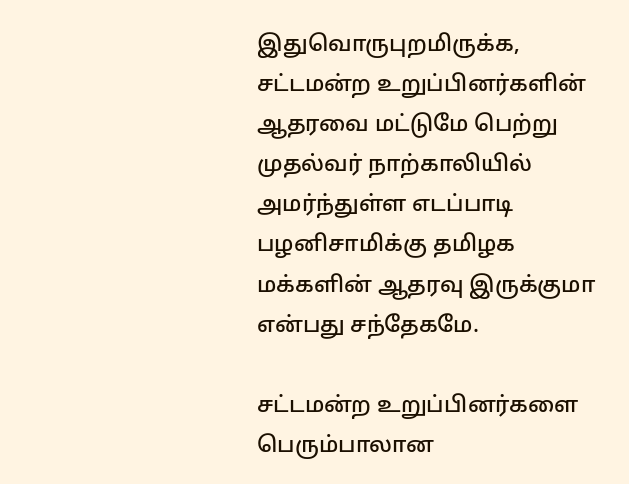இதுவொருபுறமிருக்க, சட்டமன்ற உறுப்பினர்களின் ஆதரவை மட்டுமே பெற்று முதல்வர் நாற்காலியில் அமர்ந்துள்ள எடப்பாடி பழனிசாமிக்கு தமிழக மக்களின் ஆதரவு இருக்குமா என்பது சந்தேகமே.

சட்டமன்ற உறுப்பினர்களை பெரும்பாலான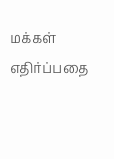மக்கள் எதிர்ப்பதை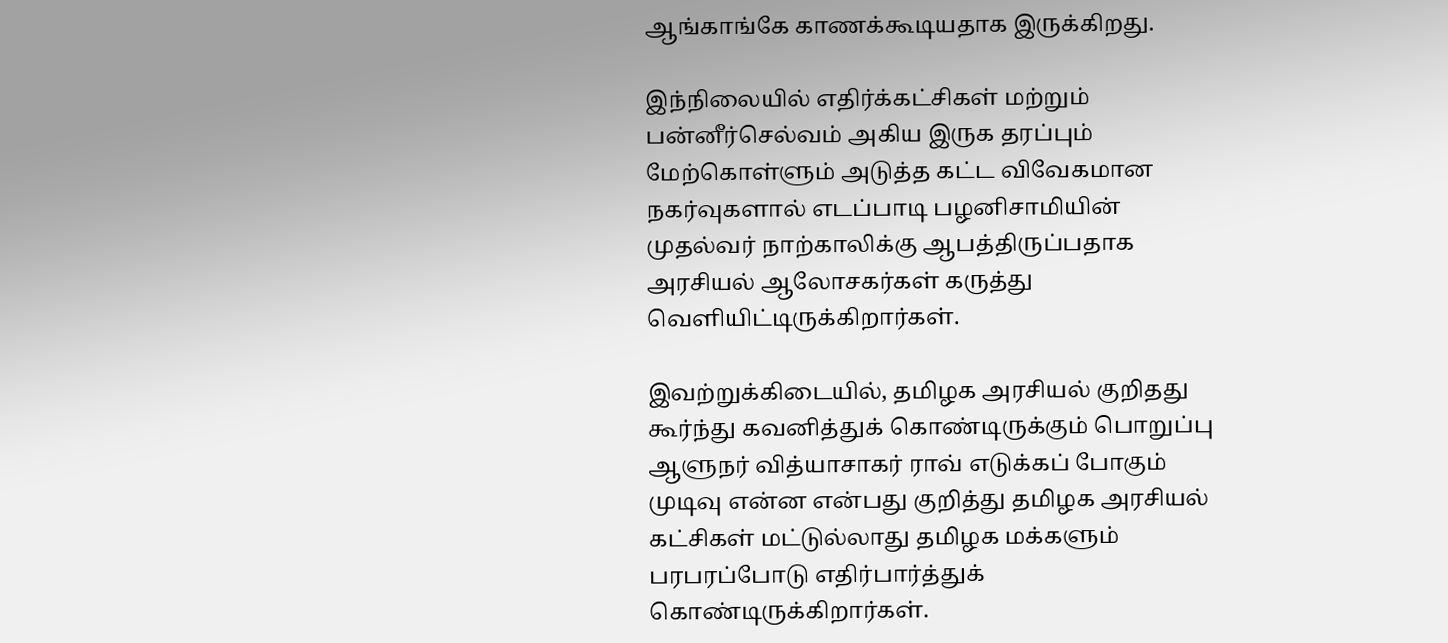ஆங்காங்கே காணக்கூடியதாக இருக்கிறது.

இந்நிலையில் எதிர்க்கட்சிகள் மற்றும் பன்னீர்செல்வம் அகிய இருக தரப்பும் மேற்கொள்ளும் அடுத்த கட்ட விவேகமான நகர்வுகளால் எடப்பாடி பழனிசாமியின் முதல்வர் நாற்காலிக்கு ஆபத்திருப்பதாக அரசியல் ஆலோசகர்கள் கருத்து வெளியிட்டிருக்கிறார்கள்.

இவற்றுக்கிடையில், தமிழக அரசியல் குறிதது கூர்ந்து கவனித்துக் கொண்டிருக்கும் பொறுப்பு ஆளுநர் வித்யாசாகர் ராவ் எடுக்கப் போகும் முடிவு என்ன என்பது குறித்து தமிழக அரசியல் கட்சிகள் மட்டுல்லாது தமிழக மக்களும் பரபரப்போடு எதிர்பார்த்துக் கொண்டிருக்கிறார்கள்.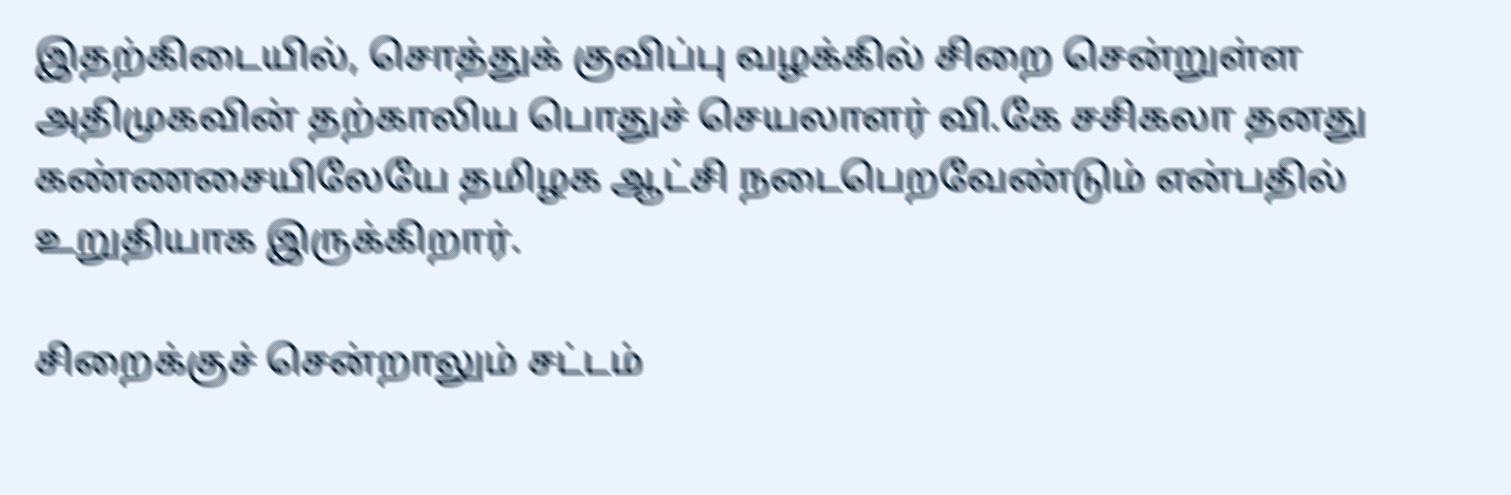இதற்கிடையில், சொத்துக் குவிப்பு வழக்கில் சிறை சென்றுள்ள அதிமுகவின் தற்காலிய பொதுச் செயலாளர் வி.கே சசிகலா தனது கண்ணசையிலேயே தமிழக ஆட்சி நடைபெறவேண்டும் என்பதில் உறுதியாக இருக்கிறார்.

சிறைக்குச் சென்றாலும் சட்டம்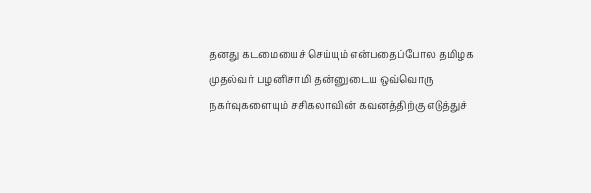தனது கடமையைச் செய்யும் என்பதைப்போல தமிழக முதல்வர் பழனிசாமி தன்னுடைய ஒவ்வொரு நகர்வுகளையும் சசிகலாவின் கவனத்திற்கு எடுத்துச்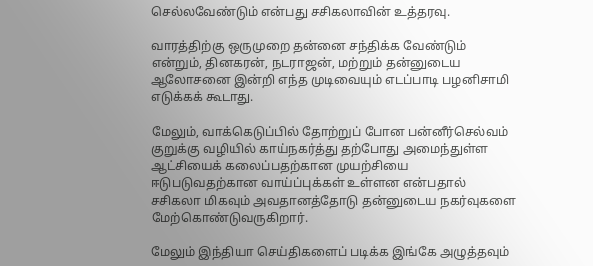செல்லவேண்டும் என்பது சசிகலாவின் உத்தரவு.

வாரத்திற்கு ஒருமுறை தன்னை சந்திக்க வேண்டும் என்றும், தினகரன், நடராஜன், மற்றும் தன்னுடைய ஆலோசனை இன்றி எந்த முடிவையும் எடப்பாடி பழனிசாமி எடுக்கக் கூடாது.

மேலும், வாக்கெடுப்பில் தோற்றுப் போன பன்னீர்செல்வம் குறுக்கு வழியில் காய்நகர்த்து தற்போது அமைந்துள்ள ஆட்சியைக் கலைப்பதற்கான முயற்சியை ஈடுபடுவதற்கான வாய்ப்புக்கள் உள்ளன என்பதால் சசிகலா மிகவும் அவதானத்தோடு தன்னுடைய நகர்வுகளை மேற்கொண்டுவருகிறார்.

மேலும் இந்தியா செய்திகளைப் படிக்க இங்கே அழுத்தவும்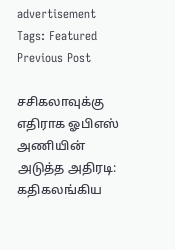advertisement
Tags: Featured
Previous Post

சசிகலாவுக்கு எதிராக ஓபிஎஸ் அணியின் அடுத்த அதிரடி: கதிகலங்கிய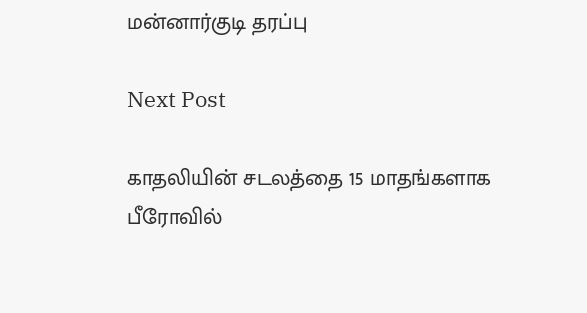மன்னார்குடி தரப்பு

Next Post

காதலியின் சடலத்தை 15 மாதங்களாக பீரோவில்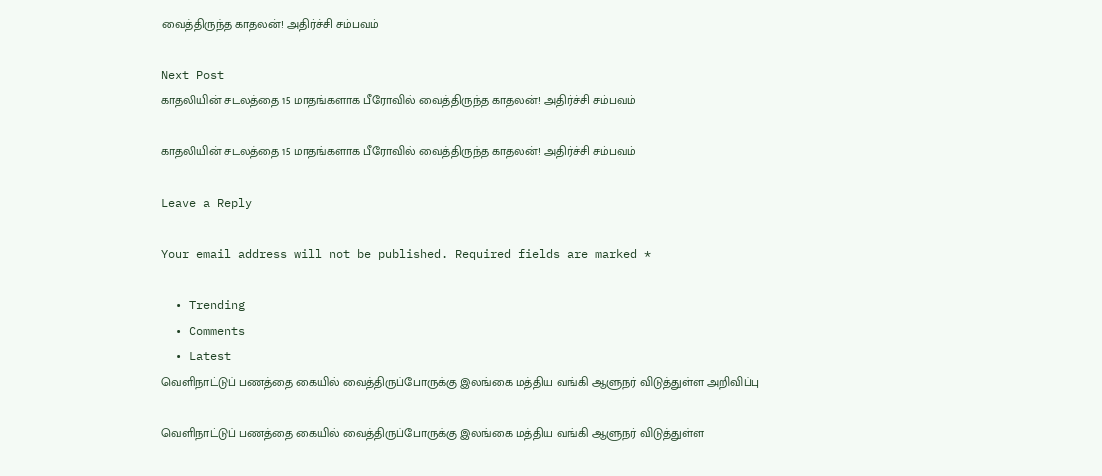வைத்திருந்த காதலன்! அதிர்ச்சி சம்பவம்

Next Post
காதலியின் சடலத்தை 15 மாதங்களாக பீரோவில் வைத்திருந்த காதலன்! அதிர்ச்சி சம்பவம்

காதலியின் சடலத்தை 15 மாதங்களாக பீரோவில் வைத்திருந்த காதலன்! அதிர்ச்சி சம்பவம்

Leave a Reply

Your email address will not be published. Required fields are marked *

  • Trending
  • Comments
  • Latest
வெளிநாட்டுப் பணத்தை கையில் வைத்திருப்போருக்கு இலங்கை மத்திய வங்கி ஆளுநர் விடுத்துள்ள அறிவிப்பு

வெளிநாட்டுப் பணத்தை கையில் வைத்திருப்போருக்கு இலங்கை மத்திய வங்கி ஆளுநர் விடுத்துள்ள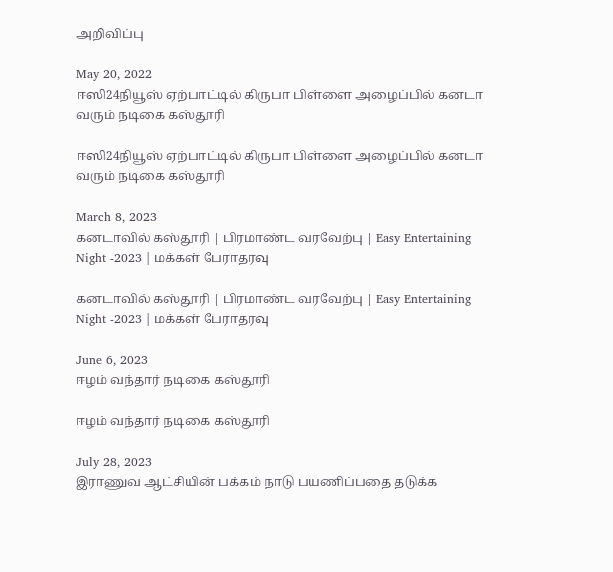அறிவிப்பு

May 20, 2022
ஈஸி24நியூஸ் ஏற்பாட்டில் கிருபா பிள்ளை அழைப்பில் கனடா வரும் நடிகை கஸ்தூரி

ஈஸி24நியூஸ் ஏற்பாட்டில் கிருபா பிள்ளை அழைப்பில் கனடா வரும் நடிகை கஸ்தூரி

March 8, 2023
கனடாவில் கஸ்தூரி | பிரமாண்ட வரவேற்பு | Easy Entertaining Night -2023 | மக்கள் பேராதரவு

கனடாவில் கஸ்தூரி | பிரமாண்ட வரவேற்பு | Easy Entertaining Night -2023 | மக்கள் பேராதரவு

June 6, 2023
ஈழம் வந்தார் நடிகை கஸ்தூரி

ஈழம் வந்தார் நடிகை கஸ்தூரி

July 28, 2023
இராணுவ ஆட்சியின் பக்கம் நாடு பயணிப்பதை தடுக்க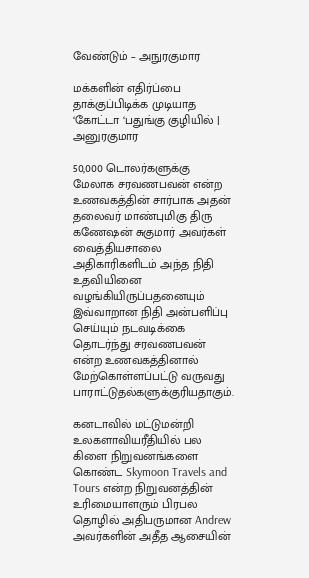வேண்டும் – அநுரகுமார

மக்களின் எதிர்ப்பை தாக்குப்பிடிக்க முடியாத ‘கோட்டா ‘பதுங்கு குழியில் | அனுரகுமார

50,000 டொலர்களுக்கு மேலாக சரவணபவன் என்ற உணவகத்தின் சார்பாக அதன் தலைவர் மாண்புமிகு திரு கணேஷன் சுகுமார் அவர்கள் வைத்தியசாலை அதிகாரிகளிடம் அந்த நிதி உதவியினை வழங்கியிருப்பதனையும் இவ்வாறான நிதி அன்பளிப்பு செய்யும் நடவடிக்கை தொடர்ந்து சரவணபவன் என்ற உணவகத்தினால் மேற்கொள்ளப்பட்டு வருவது பாராட்டுதல்களுக்குரியதாகும்.

கனடாவில் மட்டுமன்றி உலகளாவியரீதியில் பல கிளை நிறுவனங்களை கொண்ட Skymoon Travels and Tours என்ற நிறுவனத்தின் உரிமையாளரும் பிரபல தொழில் அதிபருமான Andrew அவர்களின் அதீத ஆசையின்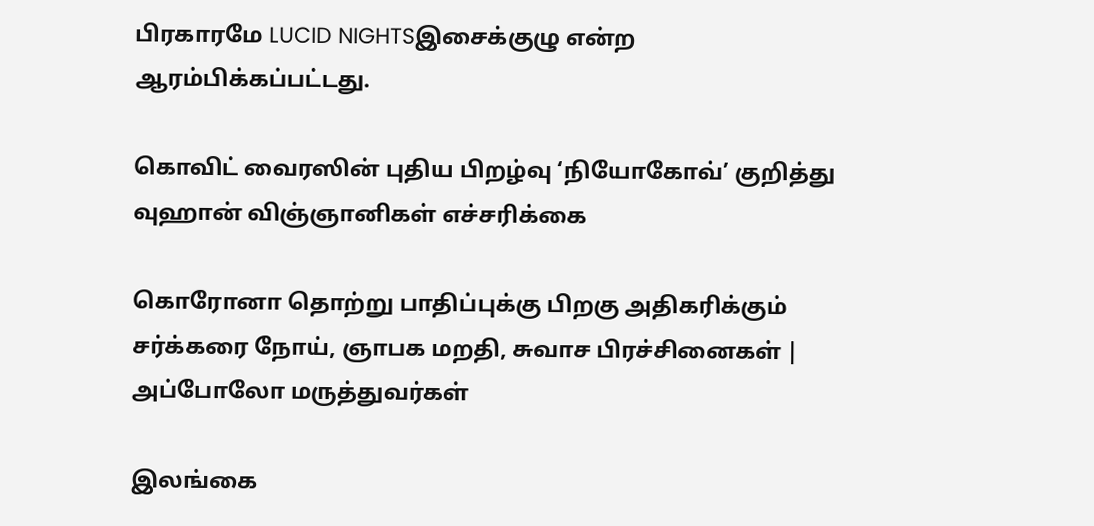பிரகாரமே LUCID NIGHTSஇசைக்குழு என்ற ஆரம்பிக்கப்பட்டது.

கொவிட் வைரஸின் புதிய பிறழ்வு ‘நியோகோவ்’ குறித்து வுஹான் விஞ்ஞானிகள் எச்சரிக்கை

கொரோனா தொற்று பாதிப்புக்கு பிறகு அதிகரிக்கும் சர்க்கரை நோய், ஞாபக மறதி, சுவாச பிரச்சினைகள் | அப்போலோ மருத்துவர்கள்

இலங்கை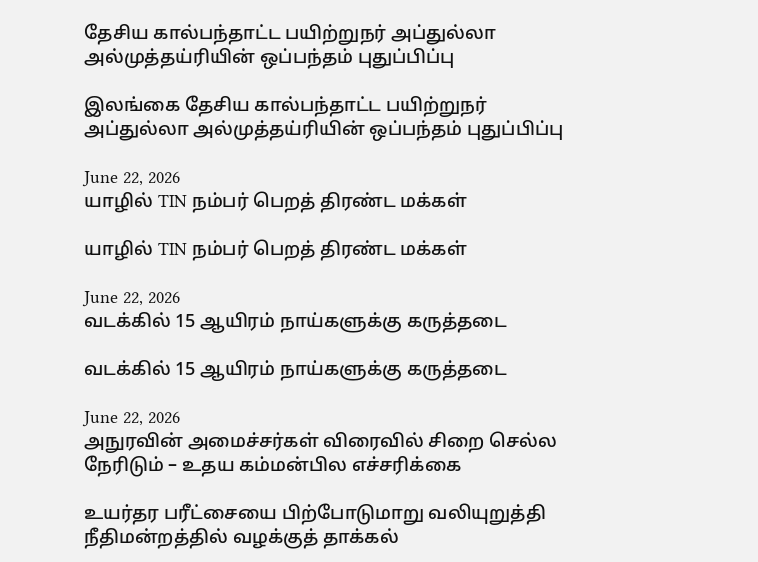தேசிய கால்பந்தாட்ட பயிற்றுநர் அப்துல்லா அல்முத்தய்ரியின் ஒப்பந்தம் புதுப்பிப்பு

இலங்கை தேசிய கால்பந்தாட்ட பயிற்றுநர் அப்துல்லா அல்முத்தய்ரியின் ஒப்பந்தம் புதுப்பிப்பு

June 22, 2026
யாழில் TIN நம்பர் பெறத் திரண்ட மக்கள்

யாழில் TIN நம்பர் பெறத் திரண்ட மக்கள்

June 22, 2026
வடக்கில் 15 ஆயிரம் நாய்களுக்கு கருத்தடை

வடக்கில் 15 ஆயிரம் நாய்களுக்கு கருத்தடை

June 22, 2026
அநுரவின் அமைச்சர்கள் விரைவில் சிறை செல்ல நேரிடும் – உதய கம்மன்பில எச்சரிக்கை

உயர்தர பரீட்சையை பிற்போடுமாறு வலியுறுத்தி நீதிமன்றத்தில் வழக்குத் தாக்கல்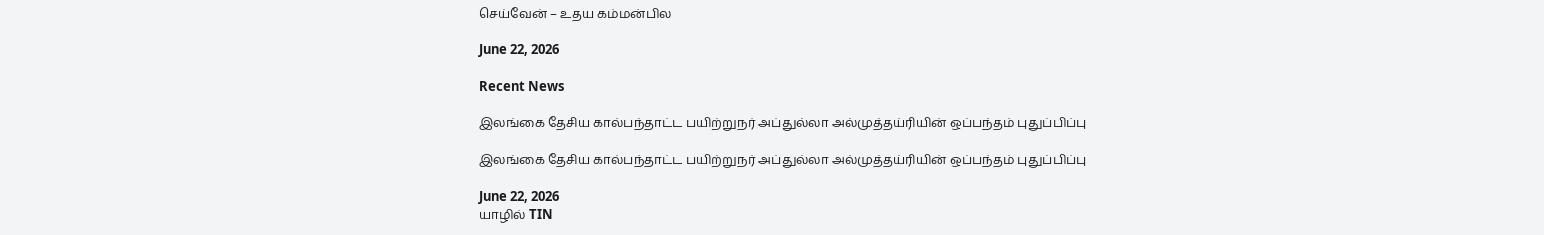செய்வேன் – உதய கம்மன்பில

June 22, 2026

Recent News

இலங்கை தேசிய கால்பந்தாட்ட பயிற்றுநர் அப்துல்லா அல்முத்தய்ரியின் ஒப்பந்தம் புதுப்பிப்பு

இலங்கை தேசிய கால்பந்தாட்ட பயிற்றுநர் அப்துல்லா அல்முத்தய்ரியின் ஒப்பந்தம் புதுப்பிப்பு

June 22, 2026
யாழில் TIN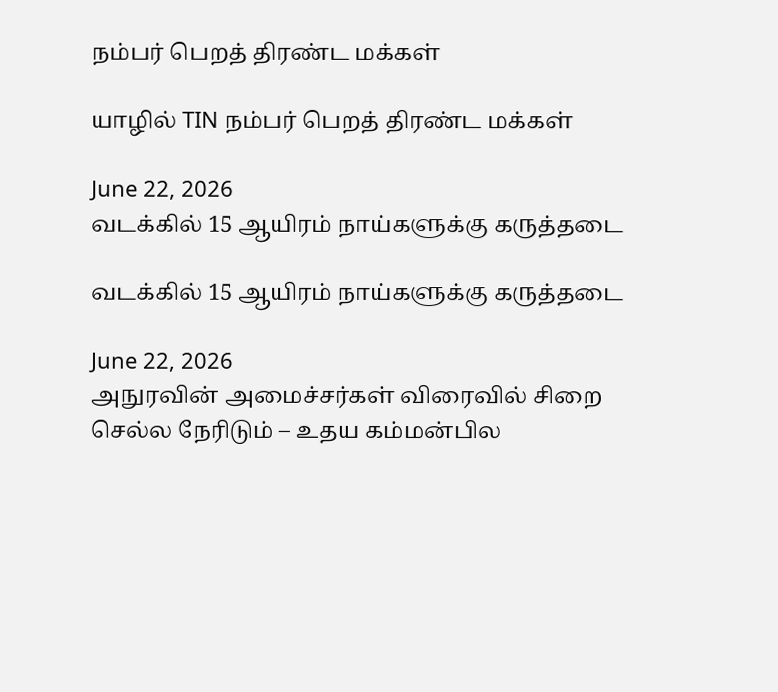நம்பர் பெறத் திரண்ட மக்கள்

யாழில் TIN நம்பர் பெறத் திரண்ட மக்கள்

June 22, 2026
வடக்கில் 15 ஆயிரம் நாய்களுக்கு கருத்தடை

வடக்கில் 15 ஆயிரம் நாய்களுக்கு கருத்தடை

June 22, 2026
அநுரவின் அமைச்சர்கள் விரைவில் சிறை செல்ல நேரிடும் – உதய கம்மன்பில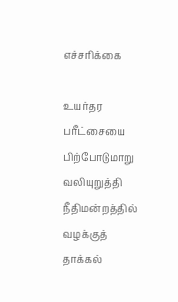எச்சரிக்கை

உயர்தர பரீட்சையை பிற்போடுமாறு வலியுறுத்தி நீதிமன்றத்தில் வழக்குத் தாக்கல்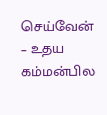செய்வேன் – உதய கம்மன்பில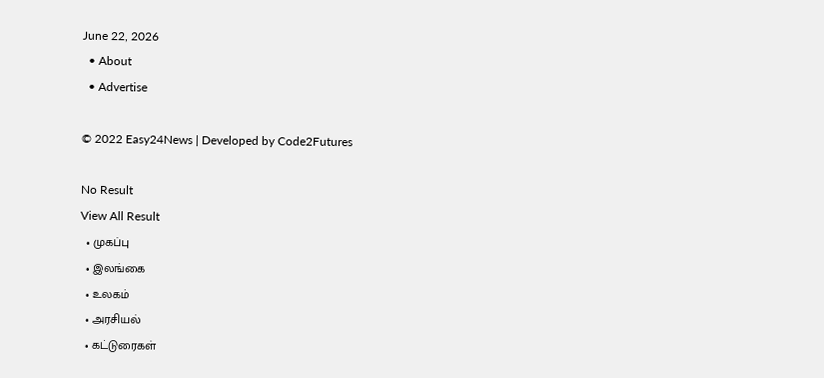June 22, 2026
  • About
  • Advertise

© 2022 Easy24News | Developed by Code2Futures

No Result
View All Result
  • முகப்பு
  • இலங்கை
  • உலகம்
  • அரசியல்
  • கட்டுரைகள்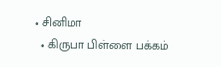• சினிமா
  • கிருபா பிள்ளை பக்கம்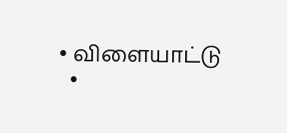• விளையாட்டு
  •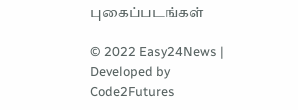புகைப்படங்கள்

© 2022 Easy24News | Developed by Code2Futures